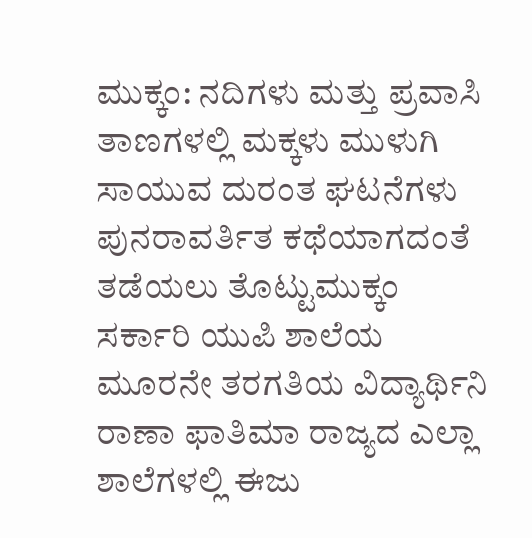ಮುಕ್ಕಂ: ನದಿಗಳು ಮತ್ತು ಪ್ರವಾಸಿ ತಾಣಗಳಲ್ಲಿ ಮಕ್ಕಳು ಮುಳುಗಿ ಸಾಯುವ ದುರಂತ ಘಟನೆಗಳು ಪುನರಾವರ್ತಿತ ಕಥೆಯಾಗದಂತೆ ತಡೆಯಲು ತೊಟ್ಟುಮುಕ್ಕಂ ಸರ್ಕಾರಿ ಯುಪಿ ಶಾಲೆಯ ಮೂರನೇ ತರಗತಿಯ ವಿದ್ಯಾರ್ಥಿನಿ ರಾಣಾ ಫಾತಿಮಾ ರಾಜ್ಯದ ಎಲ್ಲಾ ಶಾಲೆಗಳಲ್ಲಿ ಈಜು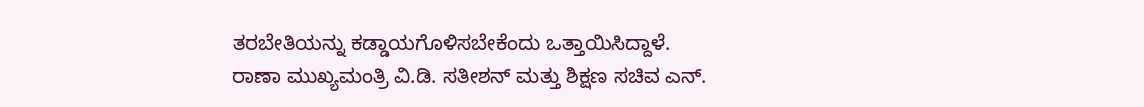ತರಬೇತಿಯನ್ನು ಕಡ್ಡಾಯಗೊಳಿಸಬೇಕೆಂದು ಒತ್ತಾಯಿಸಿದ್ದಾಳೆ.
ರಾಣಾ ಮುಖ್ಯಮಂತ್ರಿ ವಿ.ಡಿ. ಸತೀಶನ್ ಮತ್ತು ಶಿಕ್ಷಣ ಸಚಿವ ಎನ್.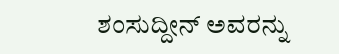ಶಂಸುದ್ದೀನ್ ಅವರನ್ನು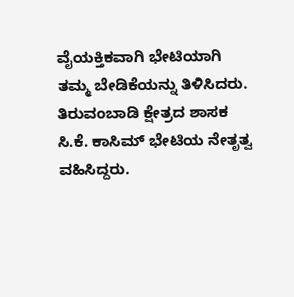ವೈಯಕ್ತಿಕವಾಗಿ ಭೇಟಿಯಾಗಿ ತಮ್ಮ ಬೇಡಿಕೆಯನ್ನು ತಿಳಿಸಿದರು.
ತಿರುವಂಬಾಡಿ ಕ್ಷೇತ್ರದ ಶಾಸಕ ಸಿ.ಕೆ. ಕಾಸಿಮ್ ಭೇಟಿಯ ನೇತೃತ್ವ ವಹಿಸಿದ್ದರು.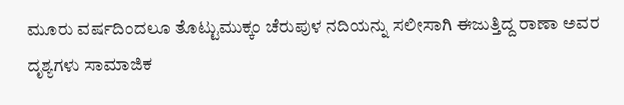ಮೂರು ವರ್ಷದಿಂದಲೂ ತೊಟ್ಟುಮುಕ್ಕಂ ಚೆರುಪುಳ ನದಿಯನ್ನು ಸಲೀಸಾಗಿ ಈಜುತ್ತಿದ್ದ ರಾಣಾ ಅವರ ದೃಶ್ಯಗಳು ಸಾಮಾಜಿಕ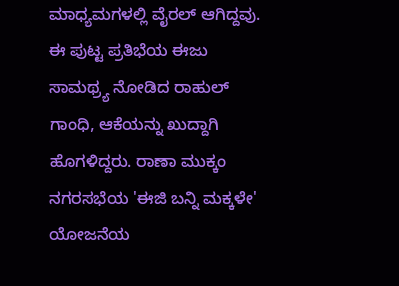ಮಾಧ್ಯಮಗಳಲ್ಲಿ ವೈರಲ್ ಆಗಿದ್ದವು.
ಈ ಪುಟ್ಟ ಪ್ರತಿಭೆಯ ಈಜು ಸಾಮಥ್ರ್ಯ ನೋಡಿದ ರಾಹುಲ್ ಗಾಂಧಿ, ಆಕೆಯನ್ನು ಖುದ್ದಾಗಿ ಹೊಗಳಿದ್ದರು. ರಾಣಾ ಮುಕ್ಕಂ ನಗರಸಭೆಯ 'ಈಜಿ ಬನ್ನಿ ಮಕ್ಕಳೇ' ಯೋಜನೆಯ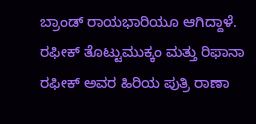ಬ್ರಾಂಡ್ ರಾಯಭಾರಿಯೂ ಆಗಿದ್ದಾಳೆ. ರಫೀಕ್ ತೊಟ್ಟುಮುಕ್ಕಂ ಮತ್ತು ರಿಫಾನಾ ರಫೀಕ್ ಅವರ ಹಿರಿಯ ಪುತ್ರಿ ರಾಣಾ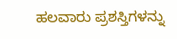ಹಲವಾರು ಪ್ರಶಸ್ತಿಗಳನ್ನು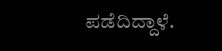ಪಡೆದಿದ್ದಾಳೆ.